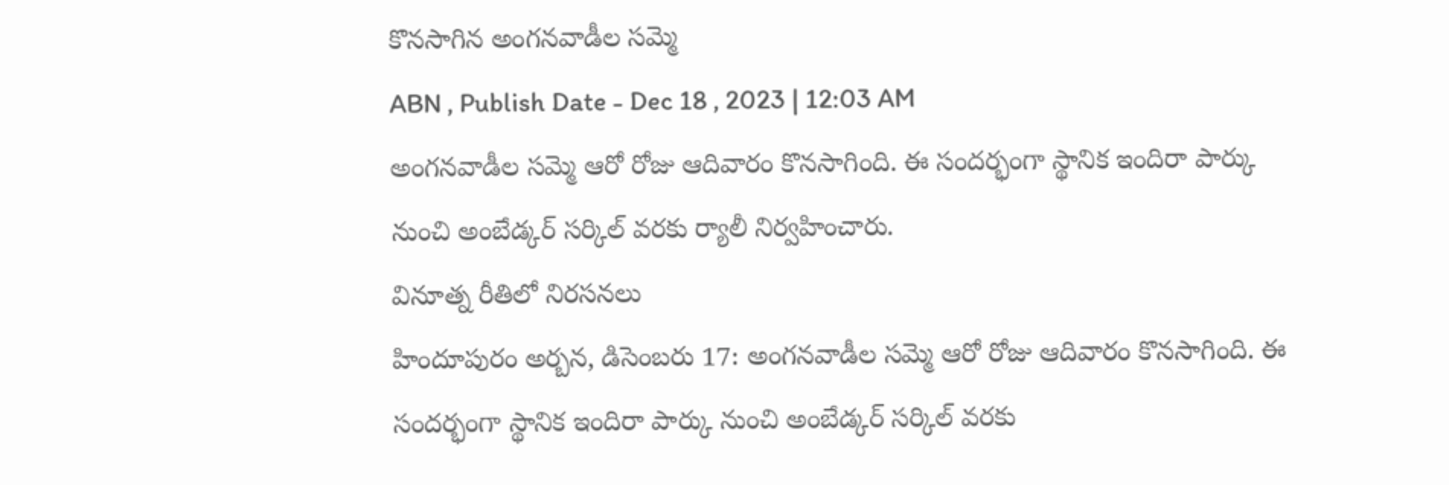కొనసాగిన అంగనవాడీల సమ్మె
ABN , Publish Date - Dec 18 , 2023 | 12:03 AM
అంగనవాడీల సమ్మె ఆరో రోజు ఆదివారం కొనసాగింది. ఈ సందర్భంగా స్థానిక ఇందిరా పార్కు నుంచి అంబేడ్కర్ సర్కిల్ వరకు ర్యాలీ నిర్వహించారు.
వినూత్న రీతిలో నిరసనలు
హిందూపురం అర్బన, డిసెంబరు 17: అంగనవాడీల సమ్మె ఆరో రోజు ఆదివారం కొనసాగింది. ఈ సందర్భంగా స్థానిక ఇందిరా పార్కు నుంచి అంబేడ్కర్ సర్కిల్ వరకు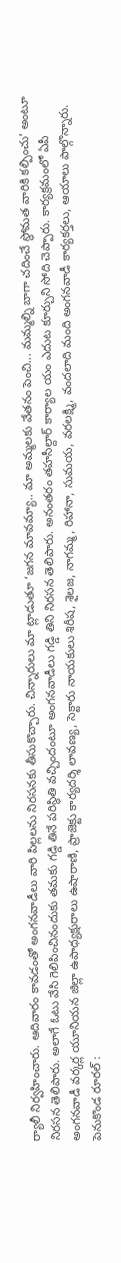ర్యాలీ నిర్వహించారు. ఆదివారం కావడంతో అంగనవాడీలు వారి పిల్లలను నిరసనకు తీసుకొచ్చారు. చిన్నారులు మా ట్లాడుతూ ‘జగన మావమ్యా.. మా అమ్మలకు వేతనం పెంచి... మమ్మల్ని బాగా చదించే స్థోమత వారికి కల్పించు’ అంటూ నిరసన తెలిపారు. అలాగే ఓటు వేసి గెలిపించినందుకు తమకు గడ్డి తినే పరిస్థితి వచ్చిందంటూ అంగనవాడీలు గడ్డి తిని నిరసన తెలిపారు. అనంతరం తహసీల్దార్ కార్యాల యం ఎదుట కూర్చుని సోది చెప్పారు. కార్యక్రమంలో ఏపీ అంగనవాడీ వర్కర్ల యూనియన జిల్లా ఉపాధ్యక్షురాలు ఉషారాణి, ప్రాజెక్టు కార్యదర్శి లావణ్య, సెక్టారు నాయకులు శిరీష, శైలజ, నాగమ్మ, రిహానా, సుమయ, వరలక్ష్మి, వందలాది మంది అంగనవాడీ కార్యకర్తలు, ఆయాలు పాల్గొన్నారు.
పెనుకొండ రూరల్ :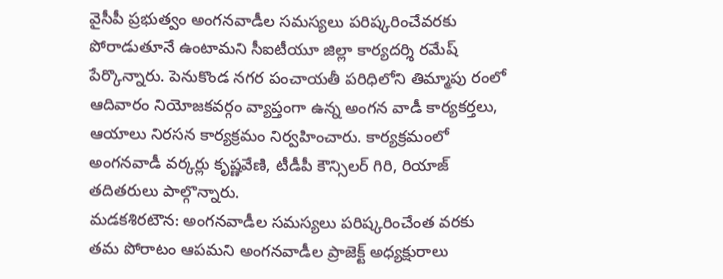వైసీపీ ప్రభుత్వం అంగనవాడీల సమస్యలు పరిష్కరించేవరకు పోరాడుతూనే ఉంటామని సీఐటీయూ జిల్లా కార్యదర్శి రమేష్ పేర్కొన్నారు. పెనుకొండ నగర పంచాయతీ పరిధిలోని తిమ్మాపు రంలో ఆదివారం నియోజకవర్గం వ్యాప్తంగా ఉన్న అంగన వాడీ కార్యకర్తలు, ఆయాలు నిరసన కార్యక్రమం నిర్వహించారు. కార్యక్రమంలో అంగనవాడీ వర్కర్లు కృష్ణవేణి, టీడీపీ కౌన్సిలర్ గిరి, రియాజ్ తదితరులు పాల్గొన్నారు.
మడకశిరటౌన: అంగనవాడీల సమస్యలు పరిష్కరించేంత వరకు తమ పోరాటం ఆపమని అంగనవాడీల ప్రాజెక్ట్ అధ్యక్షురాలు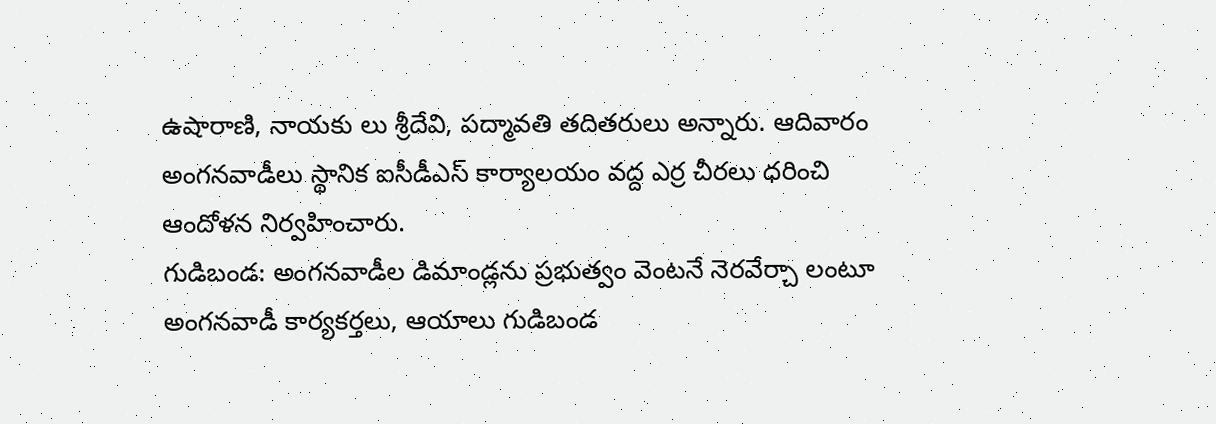ఉషారాణి, నాయకు లు శ్రీదేవి, పద్మావతి తదితరులు అన్నారు. ఆదివారం అంగనవాడీలు స్థానిక ఐసీడీఎస్ కార్యాలయం వద్ద ఎర్ర చీరలు ధరించి ఆందోళన నిర్వహించారు.
గుడిబండ: అంగనవాడీల డిమాండ్లను ప్రభుత్వం వెంటనే నెరవేర్చా లంటూ అంగనవాడీ కార్యకర్తలు, ఆయాలు గుడిబండ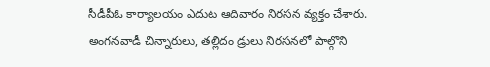సీడీపీఓ కార్యాలయం ఎదుట ఆదివారం నిరసన వ్యక్తం చేశారు. అంగనవాడీ చిన్నారులు, తల్లిదం డ్రులు నిరసనలో పాల్గొని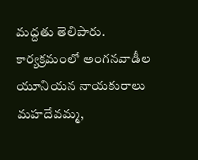మద్దతు తెలిపారు. కార్యక్రమంలో అంగనవాడీల యూనియన నాయకురాలు మహదేవమ్మ,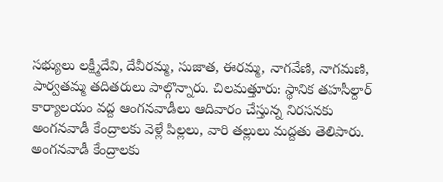సభ్యులు లక్ష్మీదేవి, దేవీరమ్మ, సుజాత, ఈరమ్మ, నాగవేణి, నాగమణి, పార్వతమ్మ తదితరులు పాల్గొన్నారు. చిలమత్తూరు: స్థానిక తహసీల్దార్ కార్యాలయం వద్ద ఆంగనవాడీలు ఆదివారం చేస్తున్న నిరసనకు అంగనవాడీ కేంద్రాలకు వెళ్లే పిల్లలు, వారి తల్లులు మద్దతు తెలిపారు. అంగనవాడీ కేంద్రాలకు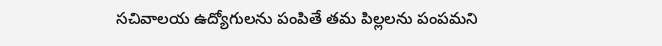సచివాలయ ఉద్యోగులను పంపితే తమ పిల్లలను పంపమని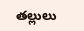తల్లులు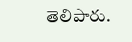తెలిపారు.